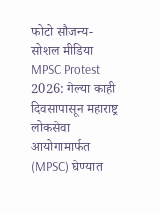फोटो सौजन्य- सोशल मीडिया
MPSC Protest 2026: गेल्या काही दिवसापासून महाराष्ट्र लोकसेवा आयोगामार्फत (MPSC) घेण्यात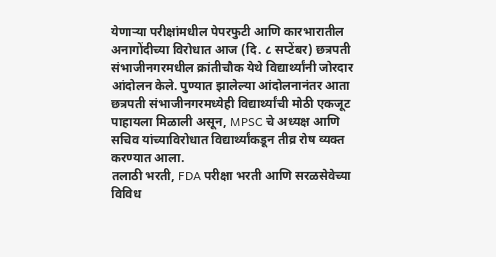येणाऱ्या परीक्षांमधील पेपरफुटी आणि कारभारातील अनागोंदीच्या विरोधात आज (दि. ८ सप्टेंबर) छत्रपती संभाजीनगरमधील क्रांतीचौक येथे विद्यार्थ्यांनी जोरदार आंदोलन केले. पुण्यात झालेल्या आंदोलनानंतर आता छत्रपती संभाजीनगरमध्येही विद्यार्थ्यांची मोठी एकजूट पाहायला मिळाली असून, MPSC चे अध्यक्ष आणि सचिव यांच्याविरोधात विद्यार्थ्यांकडून तीव्र रोष व्यक्त करण्यात आला.
तलाठी भरती, FDA परीक्षा भरती आणि सरळसेवेच्या विविध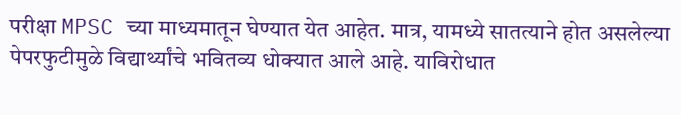परीक्षा MPSC च्या माध्यमातून घेण्यात येत आहेत. मात्र, यामध्ये सातत्याने होत असलेल्या पेपरफुटीमुळे विद्यार्थ्यांचे भवितव्य धोक्यात आले आहे. याविरोधात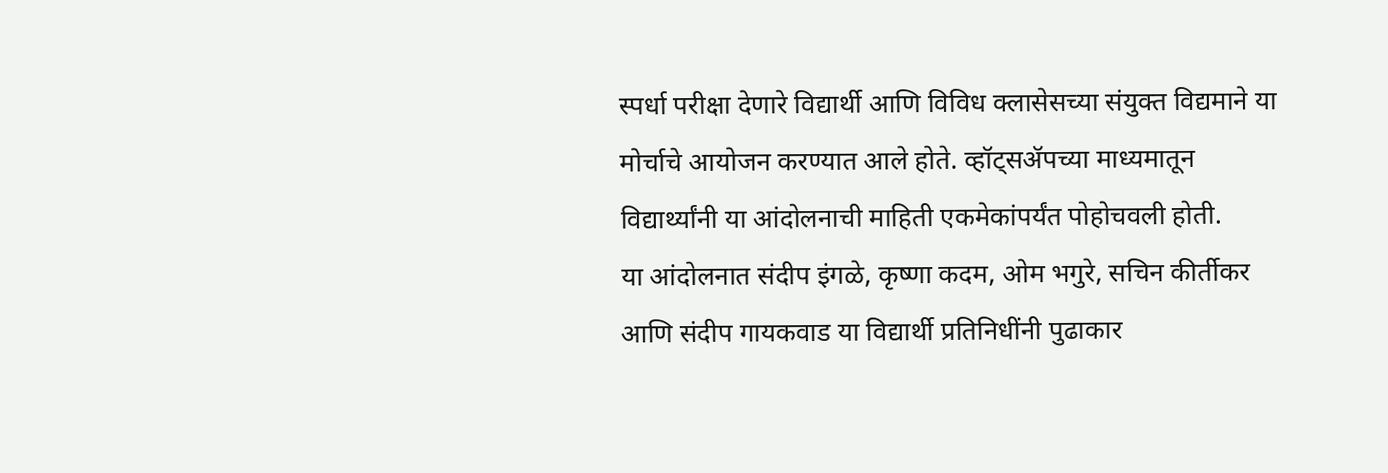स्पर्धा परीक्षा देणारे विद्यार्थी आणि विविध क्लासेसच्या संयुक्त विद्यमाने या मोर्चाचे आयोजन करण्यात आले होते. व्हॉट्सॲपच्या माध्यमातून विद्यार्थ्यांनी या आंदोलनाची माहिती एकमेकांपर्यंत पोहोचवली होती.
या आंदोलनात संदीप इंगळे, कृष्णा कदम, ओम भगुरे, सचिन कीर्तीकर आणि संदीप गायकवाड या विद्यार्थी प्रतिनिधींनी पुढाकार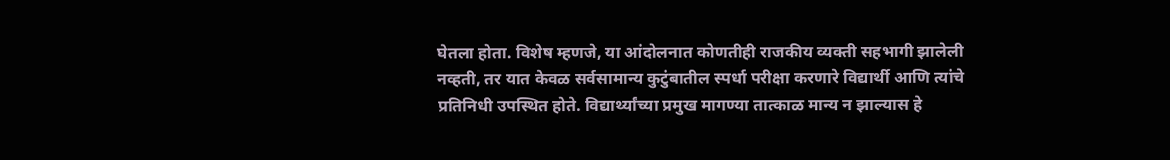घेतला होता. विशेष म्हणजे, या आंदोलनात कोणतीही राजकीय व्यक्ती सहभागी झालेली नव्हती, तर यात केवळ सर्वसामान्य कुटुंबातील स्पर्धा परीक्षा करणारे विद्यार्थी आणि त्यांचे प्रतिनिधी उपस्थित होते. विद्यार्थ्यांच्या प्रमुख मागण्या तात्काळ मान्य न झाल्यास हे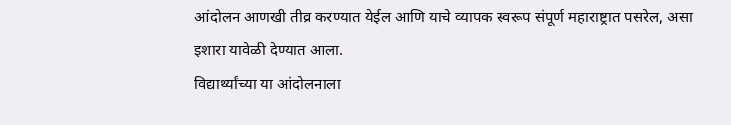आंदोलन आणखी तीव्र करण्यात येईल आणि याचे व्यापक स्वरूप संपूर्ण महाराष्ट्रात पसरेल, असा इशारा यावेळी देण्यात आला.
विद्यार्थ्यांच्या या आंदोलनाला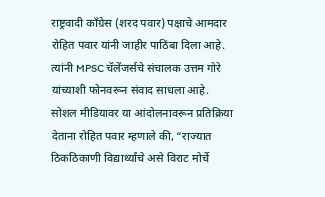राष्ट्रवादी काँग्रेस (शरद पवार) पक्षाचे आमदार रोहित पवार यांनी जाहीर पाठिंबा दिला आहे. त्यांनी MPSC चॅलेंजर्सचे संचालक उत्तम गोरे यांच्याशी फोनवरून संवाद साधला आहे. सोशल मीडियावर या आंदोलनावरून प्रतिक्रिया देताना रोहित पवार म्हणाले की, “राज्यात ठिकठिकाणी विद्यार्थ्यांचे असे विराट मोर्चे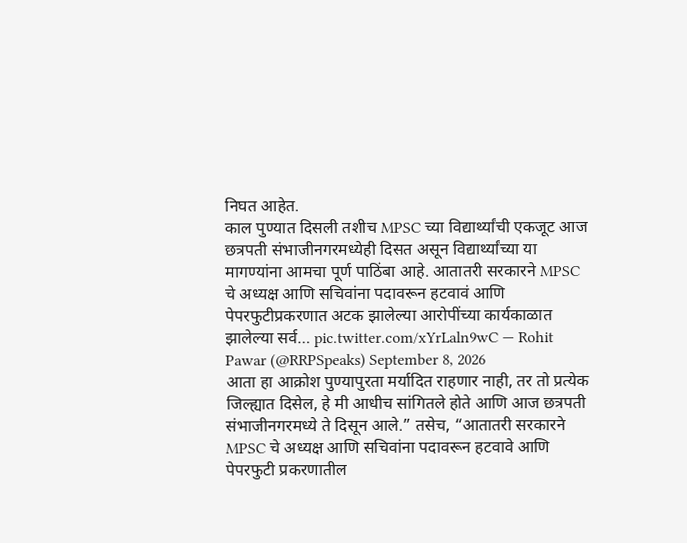निघत आहेत.
काल पुण्यात दिसली तशीच MPSC च्या विद्यार्थ्यांची एकजूट आज छत्रपती संभाजीनगरमध्येही दिसत असून विद्यार्थ्यांच्या या मागण्यांना आमचा पूर्ण पाठिंबा आहे. आतातरी सरकारने MPSC चे अध्यक्ष आणि सचिवांना पदावरून हटवावं आणि पेपरफुटीप्रकरणात अटक झालेल्या आरोपींच्या कार्यकाळात झालेल्या सर्व… pic.twitter.com/xYrLaln9wC — Rohit Pawar (@RRPSpeaks) September 8, 2026
आता हा आक्रोश पुण्यापुरता मर्यादित राहणार नाही, तर तो प्रत्येक जिल्ह्यात दिसेल, हे मी आधीच सांगितले होते आणि आज छत्रपती संभाजीनगरमध्ये ते दिसून आले.” तसेच, “आतातरी सरकारने MPSC चे अध्यक्ष आणि सचिवांना पदावरून हटवावे आणि पेपरफुटी प्रकरणातील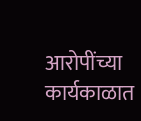आरोपींच्या कार्यकाळात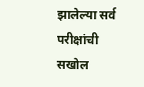झालेल्या सर्व परीक्षांची सखोल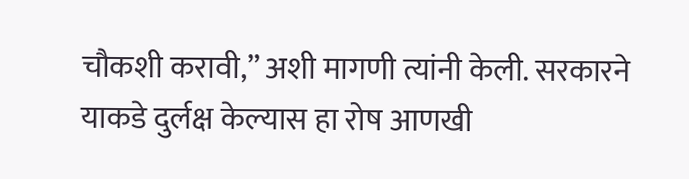चौकशी करावी,” अशी मागणी त्यांनी केली. सरकारने याकडे दुर्लक्ष केल्यास हा रोष आणखी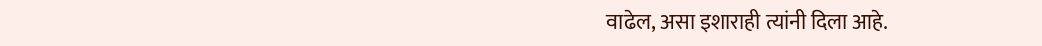वाढेल, असा इशाराही त्यांनी दिला आहे.